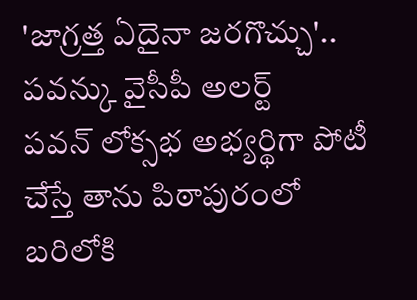'జాగ్రత్త ఏదైనా జరగొచ్చు'.. పవన్కు వైసీపీ అలర్ట్
పవన్ లోక్సభ అభ్యర్థిగా పోటీ చేస్తే తాను పిఠాపురంలో బరిలోకి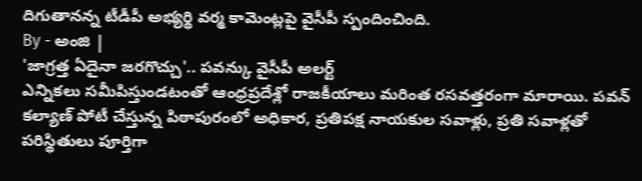దిగుతానన్న టీడీపీ అభ్యర్థి వర్మ కామెంట్లపై వైసీపీ స్పందించింది.
By - అంజి |
'జాగ్రత్త ఏదైనా జరగొచ్చు'.. పవన్కు వైసీపీ అలర్ట్
ఎన్నికలు సమీపిస్తుండటంతో ఆంధ్రప్రదేశ్లో రాజకీయాలు మరింత రసవత్తరంగా మారాయి. పవన్ కల్యాణ్ పోటీ చేస్తున్న పిఠాపురంలో అధికార, ప్రతిపక్ష నాయకుల సవాళ్లు, ప్రతి సవాళ్లతో పరిస్థితులు పూర్తిగా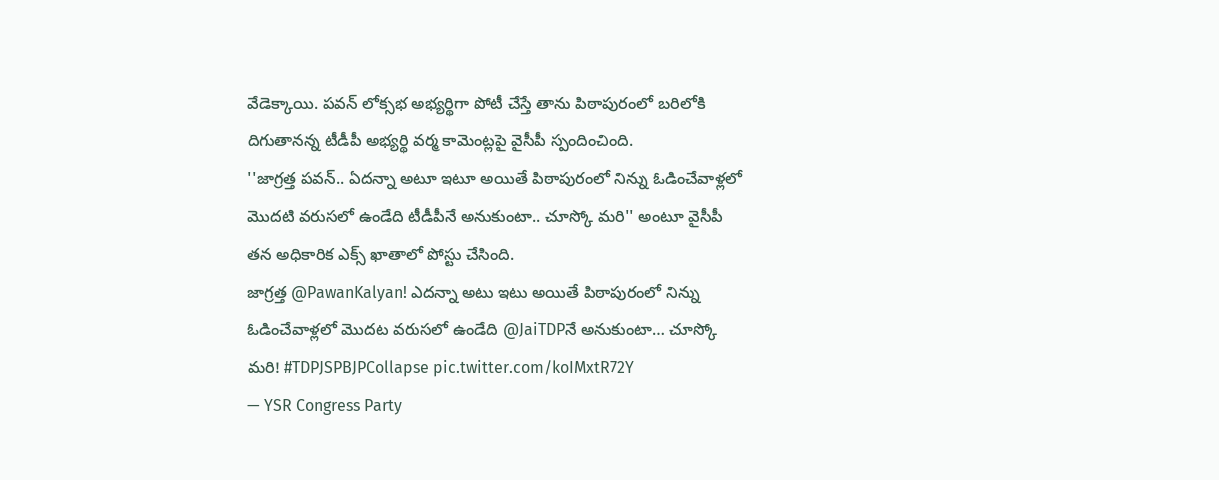వేడెక్కాయి. పవన్ లోక్సభ అభ్యర్థిగా పోటీ చేస్తే తాను పిఠాపురంలో బరిలోకి దిగుతానన్న టీడీపీ అభ్యర్థి వర్మ కామెంట్లపై వైసీపీ స్పందించింది.
''జాగ్రత్త పవన్.. ఏదన్నా అటూ ఇటూ అయితే పిఠాపురంలో నిన్ను ఓడించేవాళ్లలో మొదటి వరుసలో ఉండేది టీడీపీనే అనుకుంటా.. చూస్కో మరి'' అంటూ వైసీపీ తన అధికారిక ఎక్స్ ఖాతాలో పోస్టు చేసింది.
జాగ్రత్త @PawanKalyan! ఎదన్నా అటు ఇటు అయితే పిఠాపురంలో నిన్ను ఓడించేవాళ్లలో మొదట వరుసలో ఉండేది @JaiTDPనే అనుకుంటా… చూస్కో మరి! #TDPJSPBJPCollapse pic.twitter.com/koIMxtR72Y
— YSR Congress Party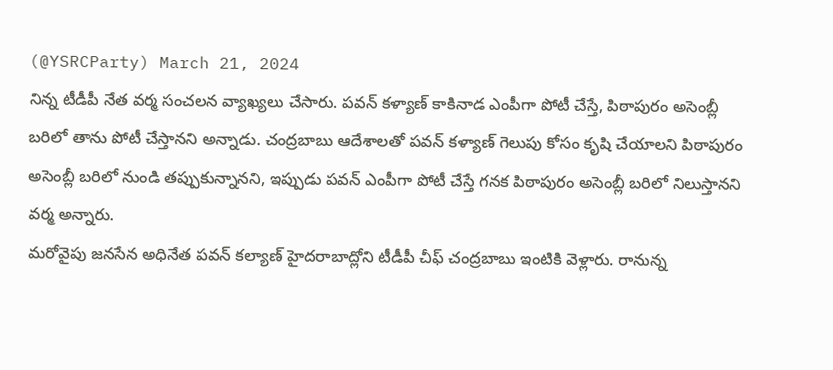(@YSRCParty) March 21, 2024
నిన్న టీడీపీ నేత వర్మ సంచలన వ్యాఖ్యలు చేసారు. పవన్ కళ్యాణ్ కాకినాడ ఎంపీగా పోటీ చేస్తే, పిఠాపురం అసెంబ్లీ బరిలో తాను పోటీ చేస్తానని అన్నాడు. చంద్రబాబు ఆదేశాలతో పవన్ కళ్యాణ్ గెలుపు కోసం కృషి చేయాలని పిఠాపురం అసెంబ్లీ బరిలో నుండి తప్పుకున్నానని, ఇప్పుడు పవన్ ఎంపీగా పోటీ చేస్తే గనక పిఠాపురం అసెంబ్లీ బరిలో నిలుస్తానని వర్మ అన్నారు.
మరోవైపు జనసేన అధినేత పవన్ కల్యాణ్ హైదరాబాద్లోని టీడీపీ చీఫ్ చంద్రబాబు ఇంటికి వెళ్లారు. రానున్న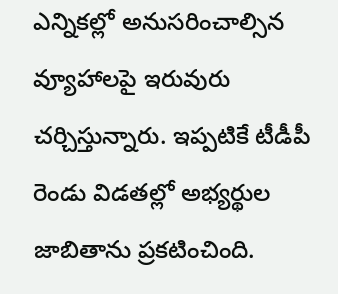ఎన్నికల్లో అనుసరించాల్సిన వ్యూహాలపై ఇరువురు చర్చిస్తున్నారు. ఇప్పటికే టీడీపీ రెండు విడతల్లో అభ్యర్థుల జాబితాను ప్రకటించింది.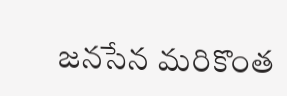జనసేన మరికొంత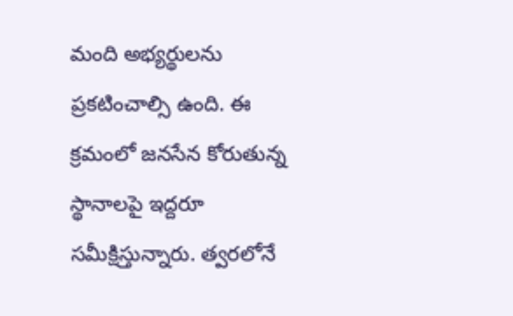మంది అభ్యర్థులను ప్రకటించాల్సి ఉంది. ఈ క్రమంలో జనసేన కోరుతున్న స్థానాలపై ఇద్దరూ సమీక్షిస్తున్నారు. త్వరలోనే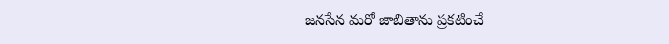జనసేన మరో జాబితాను ప్రకటించే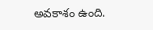అవకాశం ఉంది.